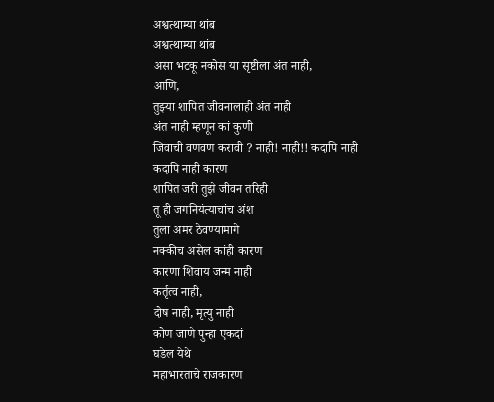अश्वत्थाम्या थांब
अश्वत्थाम्या थांब
असा भटकू नकोस या सृष्टीला अंत नाही,
आणि,
तुझ्या शापित जीवनालाही अंत नाही
अंत नाही म्हणून कां कुणी
जिवाची वणवण करावी ? नाही! नाही!! कदापि नाही
कदापि नाही कारण
शापित जरी तुझे जीवन तरिही
तू ही जगनियंत्याचांच अंश
तुला अमर ठेवण्यामागे
नक्कीच असेल कांही कारण
कारणा शिवाय जन्म नाही
कर्तृत्व नाही,
दोष नाही, मृत्यु नाही
कोण जाणे पुन्हा एकदां
घडेल येथे
महाभारताचे राजकारण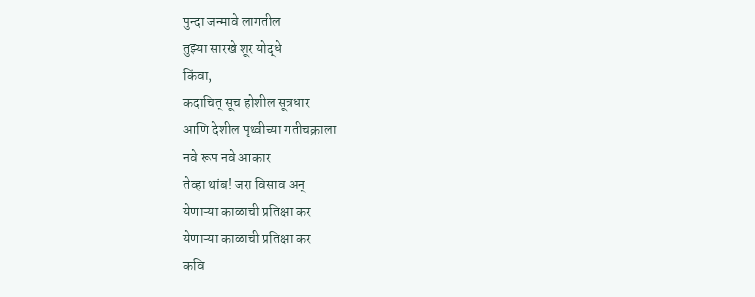पुन्दा जन्मावे लागतील
तुझ्या सारखे शूर योद्धे
किंवा,
कदाचित् सूच होशील सूत्रधार
आणि देशील पृथ्वीच्या गतीचक्राला
नवे रूप नवे आकार
तेव्हा थांब! जरा विसाव अन्
येणाऱ्या काळाची प्रतिक्षा कर
येणाऱ्या काळाची प्रतिक्षा कर
कवि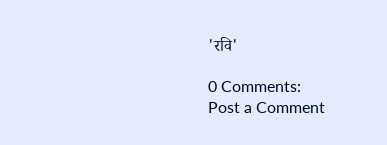'रवि'

0 Comments:
Post a Comment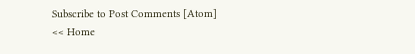Subscribe to Post Comments [Atom]
<< Home